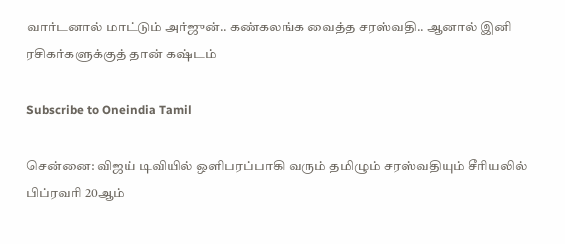வார்டனால் மாட்டும் அர்ஜுன்.. கண்கலங்க வைத்த சரஸ்வதி.. ஆனால் இனி ரசிகர்களுக்குத் தான் கஷ்டம்

Subscribe to Oneindia Tamil

சென்னை: விஜய் டிவியில் ஒளிபரப்பாகி வரும் தமிழும் சரஸ்வதியும் சீரியலில் பிப்ரவரி 20ஆம்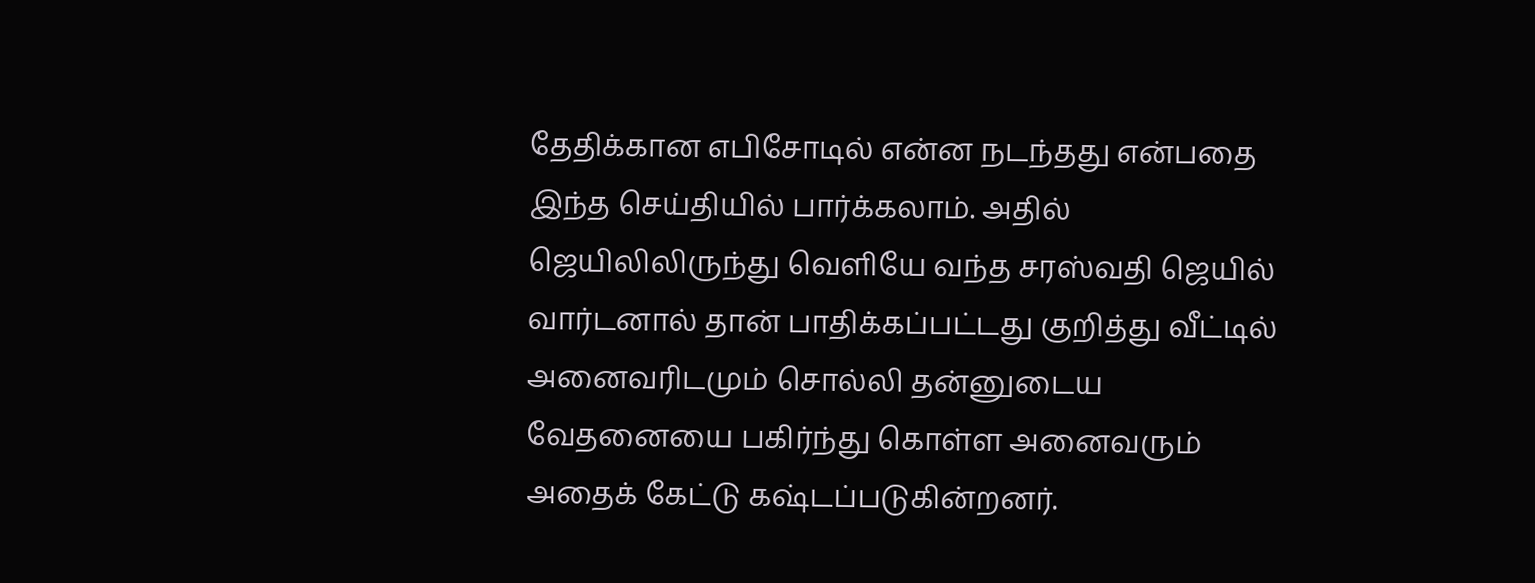தேதிக்கான எபிசோடில் என்ன நடந்தது என்பதை இந்த செய்தியில் பார்க்கலாம். அதில் ஜெயிலிலிருந்து வெளியே வந்த சரஸ்வதி ஜெயில் வார்டனால் தான் பாதிக்கப்பட்டது குறித்து வீட்டில் அனைவரிடமும் சொல்லி தன்னுடைய வேதனையை பகிர்ந்து கொள்ள அனைவரும் அதைக் கேட்டு கஷ்டப்படுகின்றனர்.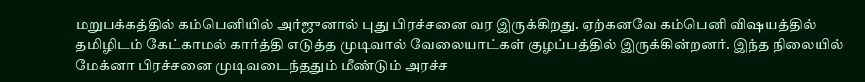மறுபக்கத்தில் கம்பெனியில் அர்ஜுனால் புது பிரச்சனை வர இருக்கிறது. ஏற்கனவே கம்பெனி விஷயத்தில் தமிழிடம் கேட்காமல் கார்த்தி எடுத்த முடிவால் வேலையாட்கள் குழப்பத்தில் இருக்கின்றனர். இந்த நிலையில் மேக்னா பிரச்சனை முடிவடைந்ததும் மீண்டும் அரச்ச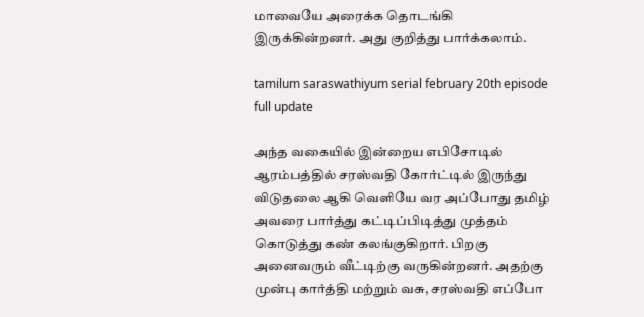மாவையே அரைக்க தொடங்கி இருக்கின்றனர். அது குறித்து பார்க்கலாம்.

tamilum saraswathiyum serial february 20th episode full update

அந்த வகையில் இன்றைய எபிசோடில் ஆரம்பத்தில் சரஸ்வதி கோர்ட்டில் இருந்து விடுதலை ஆகி வெளியே வர அப்போது தமிழ் அவரை பார்த்து கட்டிப்பிடித்து முத்தம் கொடுத்து கண் கலங்குகிறார். பிறகு அனைவரும் வீட்டிற்கு வருகின்றனர். அதற்கு முன்பு கார்த்தி மற்றும் வசு, சரஸ்வதி எப்போ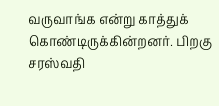வருவாங்க என்று காத்துக் கொண்டிருக்கின்றனர். பிறகு சரஸ்வதி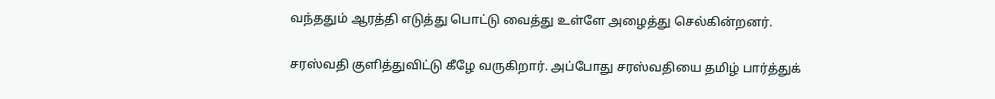வந்ததும் ஆரத்தி எடுத்து பொட்டு வைத்து உள்ளே அழைத்து செல்கின்றனர்.

சரஸ்வதி குளித்துவிட்டு கீழே வருகிறார். அப்போது சரஸ்வதியை தமிழ் பார்த்துக்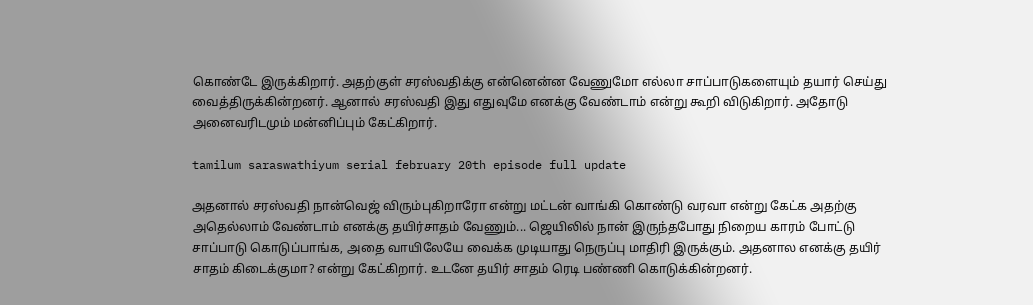கொண்டே இருக்கிறார். அதற்குள் சரஸ்வதிக்கு என்னென்ன வேணுமோ எல்லா சாப்பாடுகளையும் தயார் செய்து வைத்திருக்கின்றனர். ஆனால் சரஸ்வதி இது எதுவுமே எனக்கு வேண்டாம் என்று கூறி விடுகிறார். அதோடு அனைவரிடமும் மன்னிப்பும் கேட்கிறார்.

tamilum saraswathiyum serial february 20th episode full update

அதனால் சரஸ்வதி நான்வெஜ் விரும்புகிறாரோ என்று மட்டன் வாங்கி கொண்டு வரவா என்று கேட்க அதற்கு அதெல்லாம் வேண்டாம் எனக்கு தயிர்சாதம் வேணும்... ஜெயிலில் நான் இருந்தபோது நிறைய காரம் போட்டு சாப்பாடு கொடுப்பாங்க, அதை வாயிலேயே வைக்க முடியாது நெருப்பு மாதிரி இருக்கும். அதனால எனக்கு தயிர் சாதம் கிடைக்குமா? என்று கேட்கிறார். உடனே தயிர் சாதம் ரெடி பண்ணி கொடுக்கின்றனர்.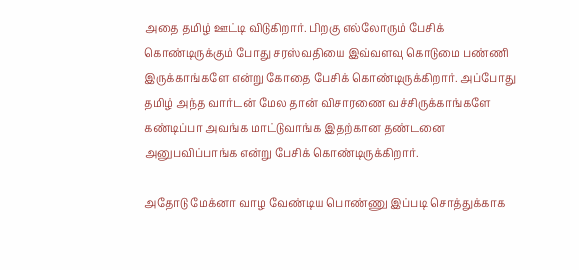அதை தமிழ் ஊட்டி விடுகிறார். பிறகு எல்லோரும் பேசிக் கொண்டிருக்கும் போது சரஸ்வதியை இவ்வளவு கொடுமை பண்ணி இருக்காங்களே என்று கோதை பேசிக் கொண்டிருக்கிறார். அப்போது தமிழ் அந்த வார்டன் மேல தான் விசாரணை வச்சிருக்காங்களே கண்டிப்பா அவங்க மாட்டுவாங்க இதற்கான தண்டனை அனுபவிப்பாங்க என்று பேசிக் கொண்டிருக்கிறார்.

அதோடு மேக்னா வாழ வேண்டிய பொண்ணு இப்படி சொத்துக்காக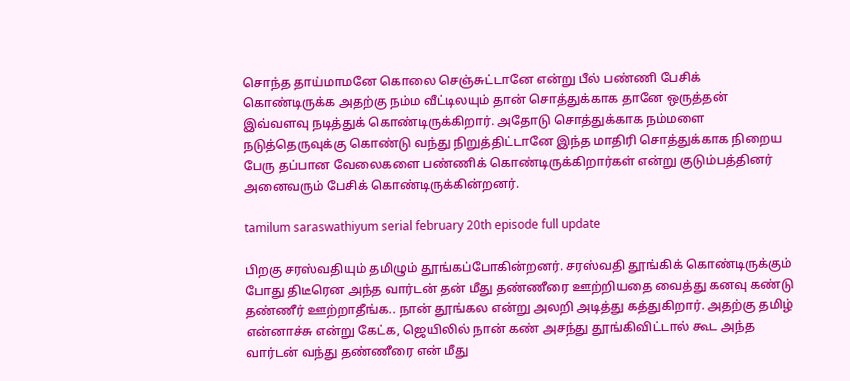சொந்த தாய்மாமனே கொலை செஞ்சுட்டானே என்று பீல் பண்ணி பேசிக் கொண்டிருக்க அதற்கு நம்ம வீட்டிலயும் தான் சொத்துக்காக தானே ஒருத்தன் இவ்வளவு நடித்துக் கொண்டிருக்கிறார். அதோடு சொத்துக்காக நம்மளை நடுத்தெருவுக்கு கொண்டு வந்து நிறுத்திட்டானே இந்த மாதிரி சொத்துக்காக நிறைய பேரு தப்பான வேலைகளை பண்ணிக் கொண்டிருக்கிறார்கள் என்று குடும்பத்தினர் அனைவரும் பேசிக் கொண்டிருக்கின்றனர்.

tamilum saraswathiyum serial february 20th episode full update

பிறகு சரஸ்வதியும் தமிழும் தூங்கப்போகின்றனர். சரஸ்வதி தூங்கிக் கொண்டிருக்கும் போது திடீரென அந்த வார்டன் தன் மீது தண்ணீரை ஊற்றியதை வைத்து கனவு கண்டு தண்ணீர் ஊற்றாதீங்க.. நான் தூங்கல என்று அலறி அடித்து கத்துகிறார். அதற்கு தமிழ் என்னாச்சு என்று கேட்க, ஜெயிலில் நான் கண் அசந்து தூங்கிவிட்டால் கூட அந்த வார்டன் வந்து தண்ணீரை என் மீது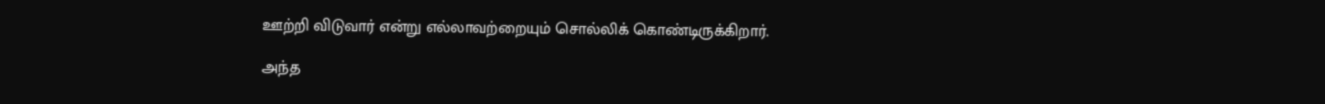ஊற்றி விடுவார் என்று எல்லாவற்றையும் சொல்லிக் கொண்டிருக்கிறார்.

அந்த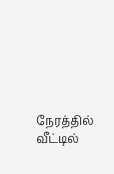நேரத்தில் வீட்டில்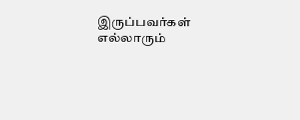இருப்பவர்கள் எல்லாரும்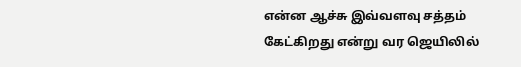என்ன ஆச்சு இவ்வளவு சத்தம் கேட்கிறது என்று வர ஜெயிலில்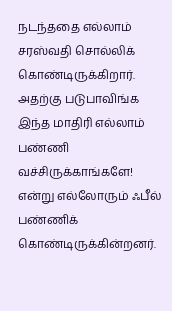நடந்ததை எல்லாம் சரஸ்வதி சொல்லிக் கொண்டிருக்கிறார். அதற்கு படுபாவிங்க இந்த மாதிரி எல்லாம் பண்ணி வச்சிருக்காங்களே! என்று எல்லோரும் ஃபீல் பண்ணிக் கொண்டிருக்கின்றனர்.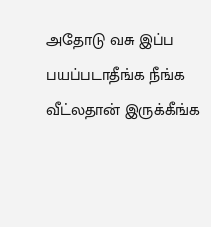அதோடு வசு இப்ப பயப்படாதீங்க நீங்க வீட்லதான் இருக்கீங்க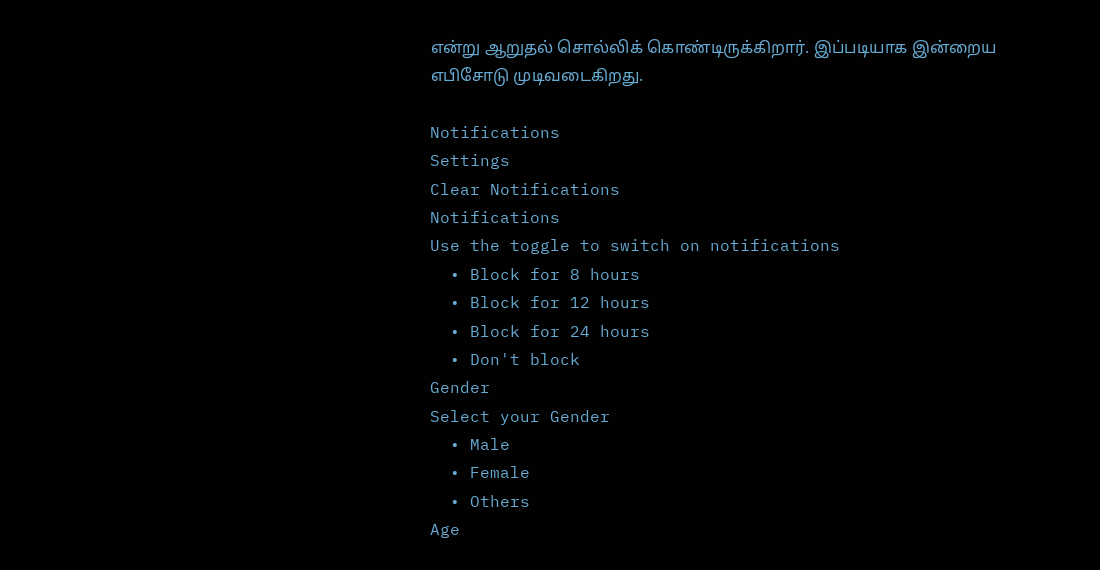என்று ஆறுதல் சொல்லிக் கொண்டிருக்கிறார். இப்படியாக இன்றைய எபிசோடு முடிவடைகிறது.

Notifications
Settings
Clear Notifications
Notifications
Use the toggle to switch on notifications
  • Block for 8 hours
  • Block for 12 hours
  • Block for 24 hours
  • Don't block
Gender
Select your Gender
  • Male
  • Female
  • Others
Age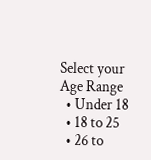Select your Age Range
  • Under 18
  • 18 to 25
  • 26 to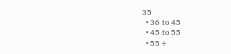35
  • 36 to 45
  • 45 to 55
  • 55+